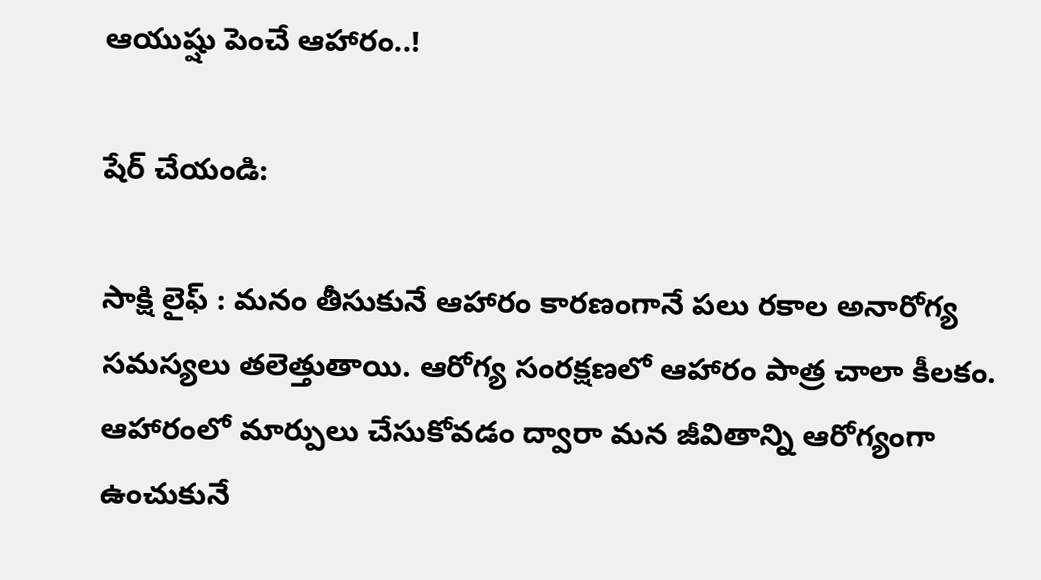ఆయుష్షు పెంచే ఆహారం..!

షేర్ చేయండి:

సాక్షి లైఫ్ : మనం తీసుకునే ఆహారం కారణంగానే పలు రకాల అనారోగ్య సమస్యలు తలెత్తుతాయి. ఆరోగ్య సంరక్షణలో ఆహారం పాత్ర చాలా కీలకం. ఆహారంలో మార్పులు చేసుకోవడం ద్వారా మన జీవితాన్ని ఆరోగ్యంగా ఉంచుకునే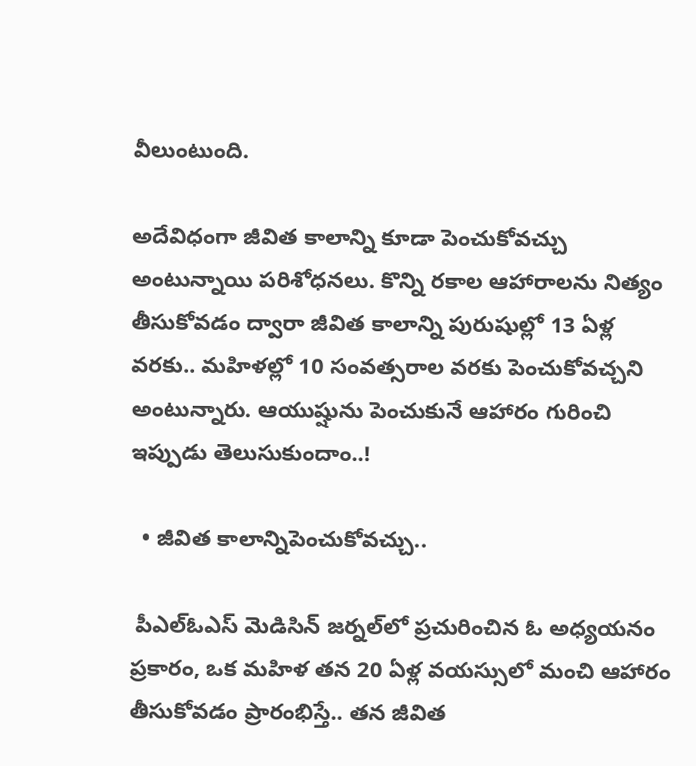వీలుంటుంది.

అదేవిధంగా జీవిత కాలాన్ని కూడా పెంచుకోవచ్చు అంటున్నాయి పరిశోధనలు. కొన్ని రకాల ఆహారాలను నిత్యం తీసుకోవడం ద్వారా జీవిత కాలాన్ని పురుషుల్లో 13 ఏళ్ల వరకు.. మహిళల్లో 10 సంవత్సరాల వరకు పెంచుకోవచ్చని అంటున్నారు. ఆయుష్షును పెంచుకునే ఆహారం గురించి ఇప్పుడు తెలుసుకుందాం..!

  • జీవిత కాలాన్నిపెంచుకోవచ్చు..

 పీఎల్‌ఓఎస్‌ మెడిసిన్ జర్నల్‌లో ప్రచురించిన ఓ అధ్యయనం ప్రకారం, ఒక మహిళ తన 20 ఏళ్ల వయస్సులో మంచి ఆహారం తీసుకోవడం ప్రారంభిస్తే.. తన జీవిత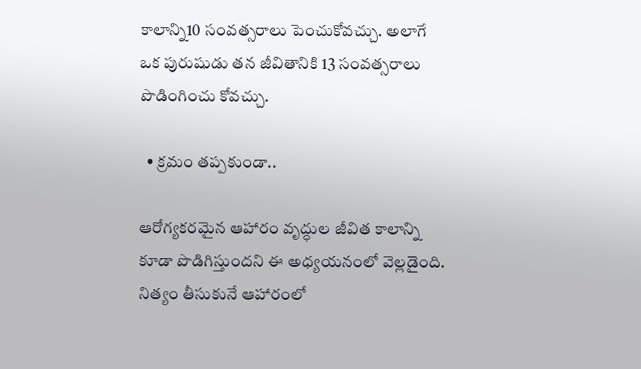కాలాన్ని10 సంవత్సరాలు పెంచుకోవచ్చు. అలాగే ఒక పురుషుడు తన జీవితానికి 13 సంవత్సరాలు పొడింగించు కోవచ్చు.

  • క్రమం తప్పకుండా..

ఆరోగ్యకరమైన ఆహారం వృద్ధుల జీవిత కాలాన్ని కూడా పొడిగిస్తుందని ఈ అధ్యయనంలో వెల్లడైంది. నిత్యం తీసుకునే ఆహారంలో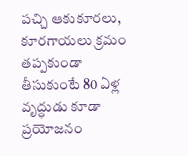పచ్చి ఆకుకూరలు, కూరగాయలు క్రమం తప్పకుండా తీసుకుంటే 80 ఏళ్ల వృద్ధుడు కూడా ప్రయోజనం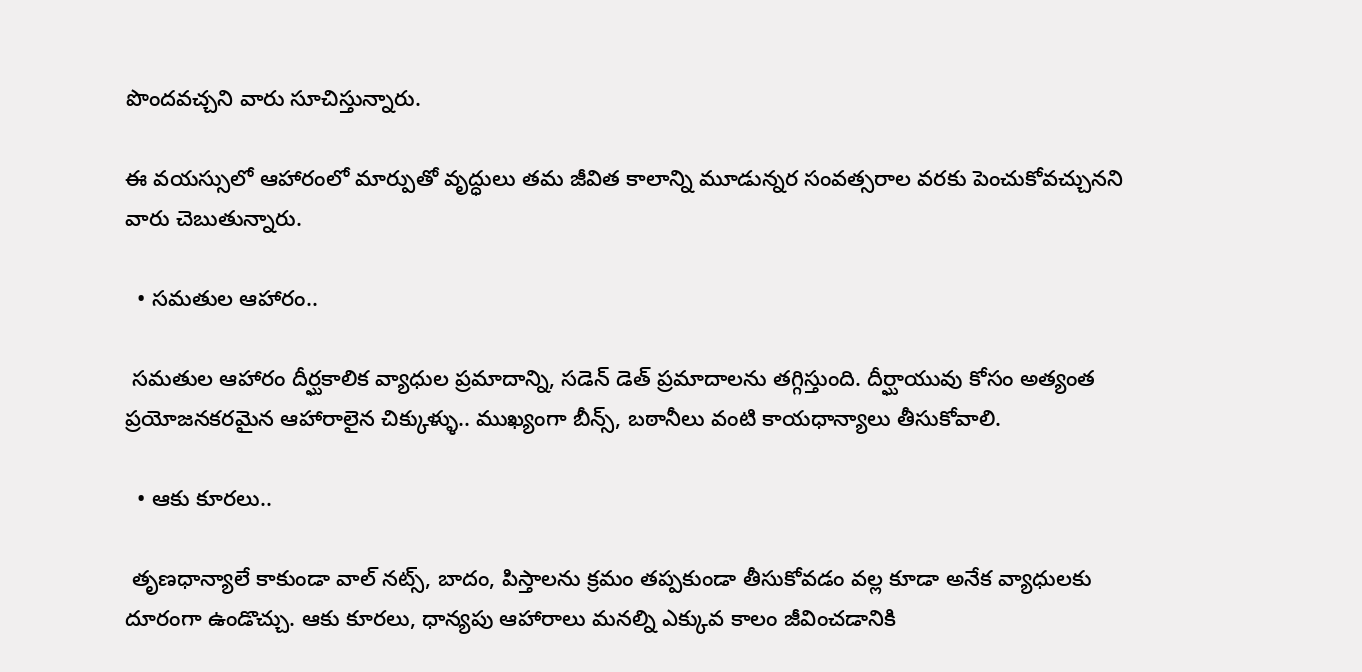పొందవచ్చని వారు సూచిస్తున్నారు.

ఈ వయస్సులో ఆహారంలో మార్పుతో వృద్ధులు తమ జీవిత కాలాన్ని మూడున్నర సంవత్సరాల వరకు పెంచుకోవచ్చునని వారు చెబుతున్నారు.

  • సమతుల ఆహారం..

 సమతుల ఆహారం దీర్ఘకాలిక వ్యాధుల ప్రమాదాన్ని, సడెన్ డెత్ ప్రమాదాలను తగ్గిస్తుంది. దీర్ఘాయువు కోసం అత్యంత ప్రయోజనకరమైన ఆహారాలైన చిక్కుళ్ళు.. ముఖ్యంగా బీన్స్, బఠానీలు వంటి కాయధాన్యాలు తీసుకోవాలి.

  • ఆకు కూరలు..

 తృణధాన్యాలే కాకుండా వాల్ నట్స్, బాదం, పిస్తాలను క్రమం తప్పకుండా తీసుకోవడం వల్ల కూడా అనేక వ్యాధులకు దూరంగా ఉండొచ్చు. ఆకు కూరలు, ధాన్యపు ఆహారాలు మనల్ని ఎక్కువ కాలం జీవించడానికి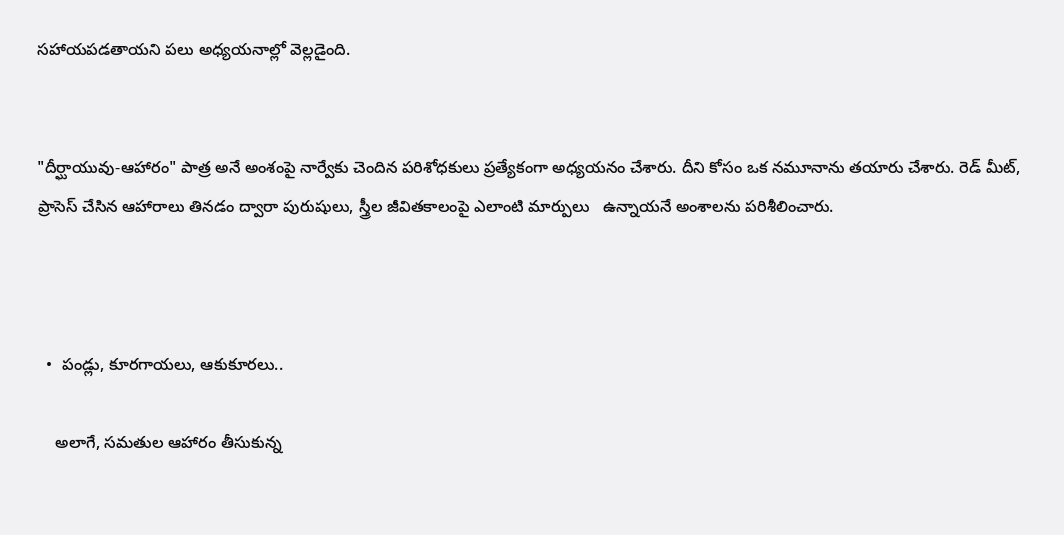సహాయపడతాయని పలు అధ్యయనాల్లో వెల్లడైంది.


"దీర్ఘాయువు-ఆహారం" పాత్ర అనే అంశంపై నార్వేకు చెందిన పరిశోధకులు ప్రత్యేకంగా అధ్యయనం చేశారు. దీని కోసం ఒక నమూనాను తయారు చేశారు. రెడ్ మీట్, ప్రాసెస్ చేసిన ఆహారాలు తినడం ద్వారా పురుషులు, స్త్రీల జీవితకాలంపై ఎలాంటి మార్పులు   ఉన్నాయనే అంశాలను పరిశీలించారు.



  •  పండ్లు, కూరగాయలు, ఆకుకూరలు..

    అలాగే, సమతుల ఆహారం తీసుకున్న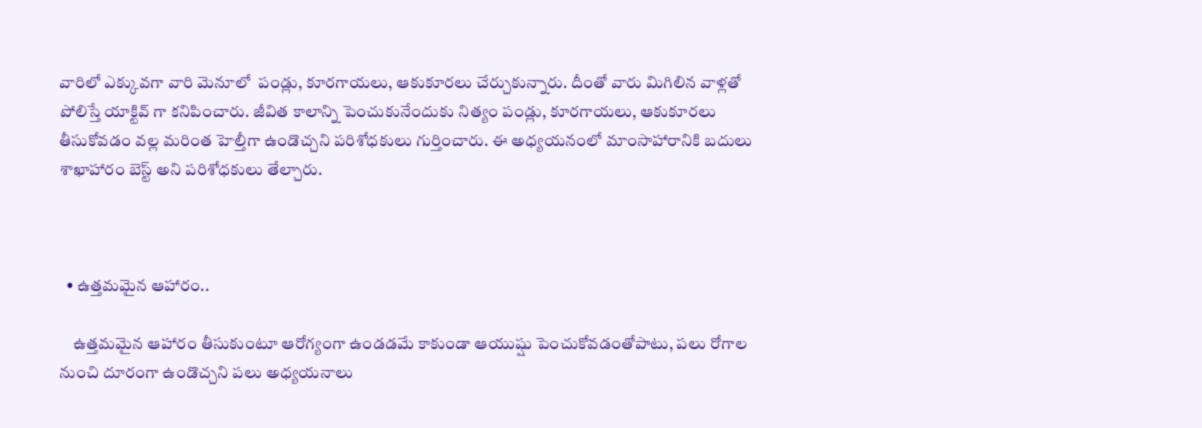వారిలో ఎక్కువగా వారి మెనూలో  పండ్లు, కూరగాయలు, ఆకుకూరలు చేర్చుకున్నారు. దీంతో వారు మిగిలిన వాళ్లతో పోలిస్తే యాక్టివ్ గా కనిపించారు. జీవిత కాలాన్ని పెంచుకునేందుకు నిత్యం పండ్లు, కూరగాయలు, ఆకుకూరలు తీసుకోవడం వల్ల మరింత హెల్తీగా ఉండొచ్చని పరిశోధకులు గుర్తించారు. ఈ అధ్యయనంలో మాంసాహారానికి బదులు శాఖాహారం బెస్ట్ అని పరిశోధకులు తేల్చారు.



  • ఉత్తమమైన ఆహారం..

    ఉత్తమమైన ఆహారం తీసుకుంటూ ఆరోగ్యంగా ఉండడమే కాకుండా ఆయుష్షు పెంచుకోవడంతోపాటు, పలు రోగాల నుంచి దూరంగా ఉండొచ్చని పలు అధ్యయనాలు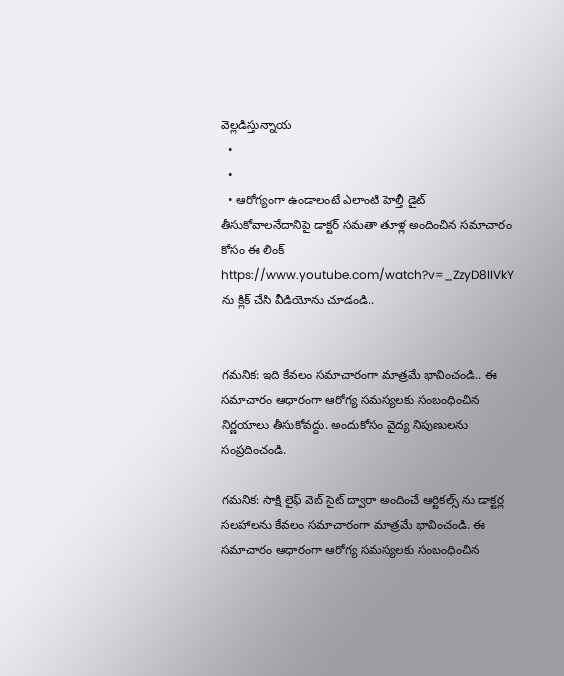వెల్లడిస్తున్నాయ
  •
  •
  • ఆరోగ్యంగా ఉండాలంటే ఎలాంటి హెల్తీ డైట్ తీసుకోవాలనేదానిపై డాక్టర్ సమతా తూళ్ల అందించిన సమాచారం కోసం ఈ లింక్ https://www.youtube.com/watch?v=_ZzyD8IIVkY ను క్లిక్ చేసి వీడియోను చూడండి..


గమనిక: ఇది కేవలం సమాచారంగా మాత్రమే భావించండి.. ఈ సమాచారం ఆధారంగా ఆరోగ్య సమస్యలకు సంబంధించిన నిర్ణయాలు తీసుకోవద్దు. అందుకోసం వైద్య నిపుణులను సంప్రదించండి.

గమనిక: సాక్షి లైఫ్ వెబ్ సైట్ ద్వారా అందించే ఆర్టికల్స్ ను డాక్టర్ల సలహాలను కేవలం సమాచారంగా మాత్రమే భావించండి. ఈ సమాచారం ఆధారంగా ఆరోగ్య సమస్యలకు సంబంధించిన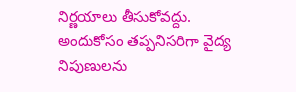నిర్ణయాలు తీసుకోవద్దు. అందుకోసం తప్పనిసరిగా వైద్య నిపుణులను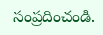సంప్రదించండి.